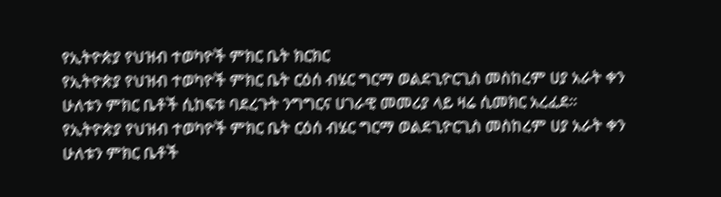የኢትዮጵያ የህዝብ ተወካዮች ምክር ቤት ክርክር
የኢትዮጵያ የህዝብ ተወካዮች ምክር ቤት ርዕሰ ብሄር ግርማ ወልደጊዮርጊስ መስከረም ሀያ አራት ቀን ሁለቱን ምክር ቤቶች ሲከፍቱ ባደረጉት ንግግርና ሀገራዊ መመሪያ ላይ ዛሬ ሲመክር አረፈደ።
የኢትዮጵያ የህዝብ ተወካዮች ምክር ቤት ርዕሰ ብሄር ግርማ ወልደጊዮርጊስ መስከረም ሀያ አራት ቀን ሁለቱን ምክር ቤቶች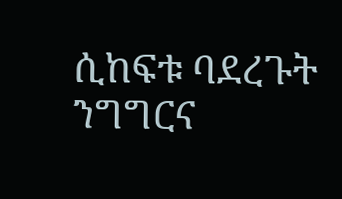ሲከፍቱ ባደረጉት ንግግርና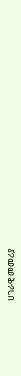ሀገራዊ መመሪያ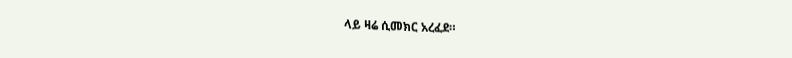ላይ ዛሬ ሲመክር አረፈደ።